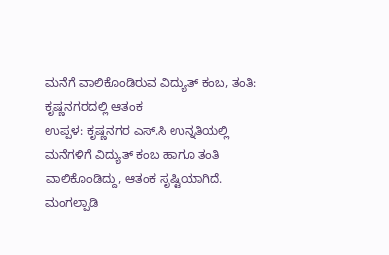ಮನೆಗೆ ವಾಲಿಕೊಂಡಿರುವ ವಿದ್ಯುತ್ ಕಂಬ, ತಂತಿ: ಕೃಷ್ಣನಗರದಲ್ಲಿ ಆತಂಕ
ಉಪ್ಪಳ: ಕೃಷ್ಣನಗರ ಎಸ್.ಸಿ ಉನ್ನತಿಯಲ್ಲಿ ಮನೆಗಳಿಗೆ ವಿದ್ಯುತ್ ಕಂಬ ಹಾಗೂ ತಂತಿ ವಾಲಿಕೊಂಡಿದ್ದು, ಆತಂಕ ಸೃಷ್ಟಿಯಾಗಿದೆ. ಮಂಗಲ್ಪಾಡಿ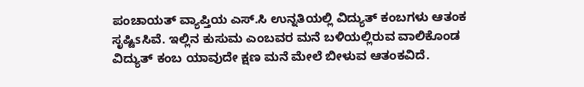ಪಂಚಾಯತ್ ವ್ಯಾಪ್ತಿಯ ಎಸ್.ಸಿ ಉನ್ನತಿಯಲ್ಲಿ ವಿದ್ಯುತ್ ಕಂಬಗಳು ಆತಂಕ ಸೃಷ್ಟಿsಸಿವೆ. ಇಲ್ಲಿನ ಕುಸುಮ ಎಂಬವರ ಮನೆ ಬಳಿಯಲ್ಲಿರುವ ವಾಲಿಕೊಂಡ ವಿದ್ಯುತ್ ಕಂಬ ಯಾವುದೇ ಕ್ಷಣ ಮನೆ ಮೇಲೆ ಬೀಳುವ ಆತಂಕವಿದೆ.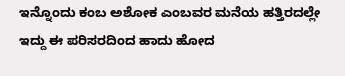ಇನ್ನೊಂದು ಕಂಬ ಅಶೋಕ ಎಂಬವರ ಮನೆಯ ಹತ್ತಿರದಲ್ಲೇ ಇದ್ದು ಈ ಪರಿಸರದಿಂದ ಹಾದು ಹೋದ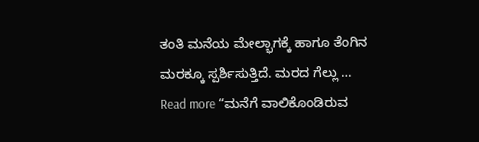ತಂತಿ ಮನೆಯ ಮೇಲ್ಭಾಗಕ್ಕೆ ಹಾಗೂ ತೆಂಗಿನ ಮರಕ್ಕೂ ಸ್ಪರ್ಶಿಸುತ್ತಿದೆ. ಮರದ ಗೆಲ್ಲು …
Read more “ಮನೆಗೆ ವಾಲಿಕೊಂಡಿರುವ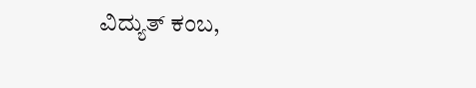ವಿದ್ಯುತ್ ಕಂಬ,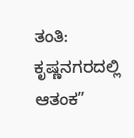ತಂತಿ: ಕೃಷ್ಣನಗರದಲ್ಲಿ ಆತಂಕ”